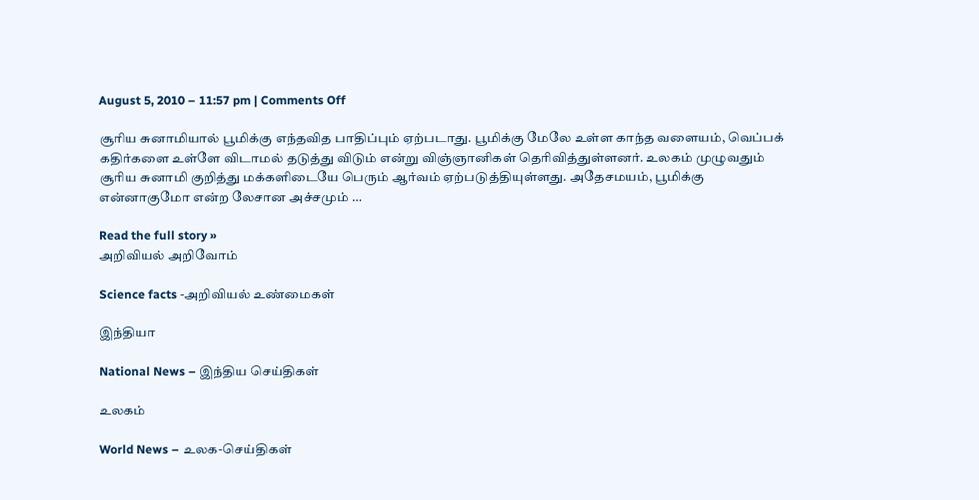August 5, 2010 – 11:57 pm | Comments Off

சூரிய சுனாமியால் பூமிக்கு எந்தவித பாதிப்பும் ஏற்படாது. பூமிக்கு மேலே உள்ள காந்த வளையம், வெப்பக் கதிர்களை உள்ளே விடாமல் தடுத்து விடும் என்று விஞ்ஞானிகள் தெரிவித்துள்ளனர். உலகம் முழுவதும் சூரிய சுனாமி குறித்து மக்களிடையே பெரும் ஆர்வம் ஏற்படுத்தியுள்ளது. அதேசமயம், பூமிக்கு என்னாகுமோ என்ற லேசான அச்சமும் …

Read the full story »
அறிவியல் அறிவோம்

Science facts -அறிவியல் உண்மைகள்

இந்தியா

National News – இந்திய செய்திகள்

உலகம்

World News – உலக-செய்திகள்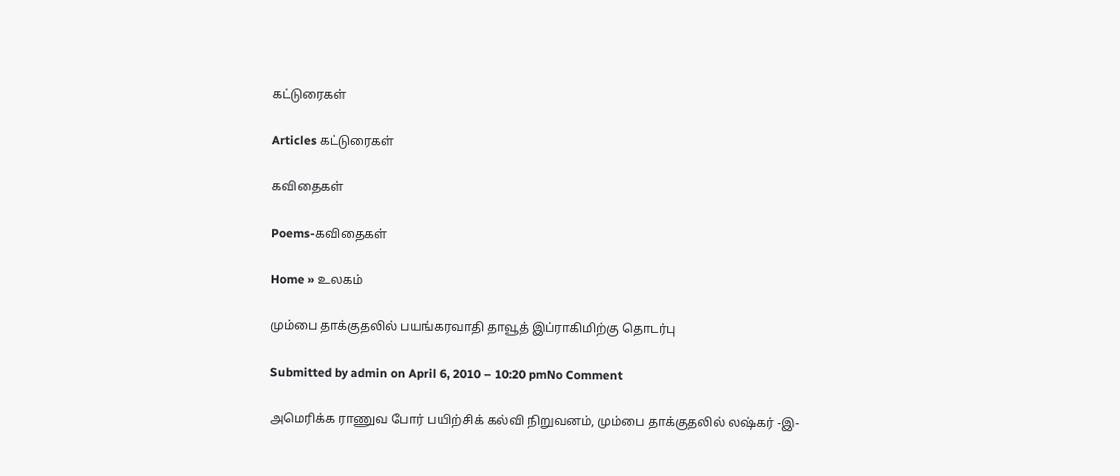கட்டுரைகள்

Articles கட்டுரைகள்

கவிதைகள்

Poems-கவிதைகள்

Home » உலகம்

மும்பை தாக்குதலில் பயங்கரவாதி தாவூத் இப்ராகிமிற்கு தொடர்பு

Submitted by admin on April 6, 2010 – 10:20 pmNo Comment

அமெரிக்க ராணுவ போர் பயிற்சிக் கல்வி நிறுவனம், மும்பை தாக்குதலில் லஷ்கர் -இ-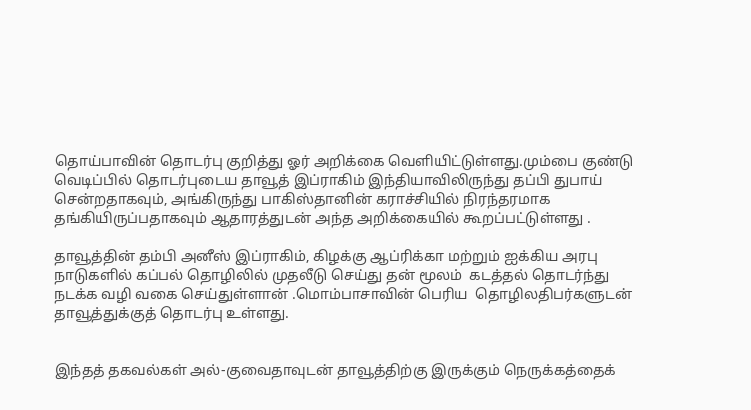தொய்பாவின் தொடர்பு குறித்து ஓர் அறிக்கை வெளியிட்டுள்ளது.மும்பை குண்டு வெடிப்பில் தொடர்புடைய தாவூத் இப்ராகிம் இந்தியாவிலிருந்து தப்பி துபாய் சென்றதாகவும், அங்கிருந்து பாகிஸ்தானின் கராச்சியில் நிரந்தரமாக தங்கியிருப்பதாகவும் ஆதாரத்துடன் அந்த அறிக்கையில் கூறப்பட்டுள்ளது .

தாவூத்தின் தம்பி அனீஸ் இப்ராகிம், கிழக்கு ஆப்ரிக்கா மற்றும் ஐக்கிய அரபு நாடுகளில் கப்பல் தொழிலில் முதலீடு செய்து தன் மூலம்  கடத்தல் தொடர்ந்து நடக்க வழி வகை செய்துள்ளான் .மொம்பாசாவின் பெரிய  தொழிலதிபர்களுடன் தாவூத்துக்குத் தொடர்பு உள்ளது.


இந்தத் தகவல்கள் அல்-குவைதாவுடன் தாவூத்திற்கு இருக்கும் நெருக்கத்தைக்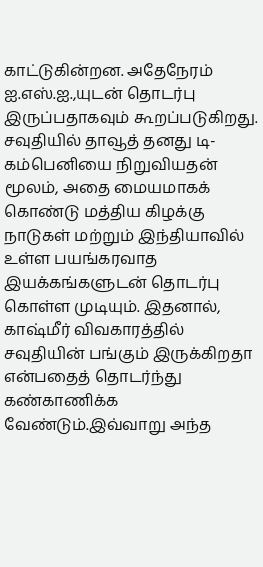காட்டுகின்றன. அதேநேரம் ஐ.எஸ்.ஐ.,யுடன் தொடர்பு இருப்பதாகவும் கூறப்படுகிறது. சவுதியில் தாவூத் தனது டி-கம்பெனியை நிறுவியதன் மூலம், அதை மையமாகக் கொண்டு மத்திய கிழக்கு நாடுகள் மற்றும் இந்தியாவில் உள்ள பயங்கரவாத இயக்கங்களுடன் தொடர்பு கொள்ள முடியும். இதனால், காஷ்மீர் விவகாரத்தில் சவுதியின் பங்கும் இருக்கிறதா என்பதைத் தொடர்ந்து கண்காணிக்க வேண்டும்.இவ்வாறு அந்த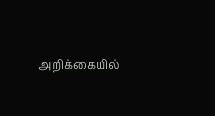அறிக்கையில்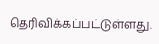தெரிவிக்கப்பட்டுள்ளது.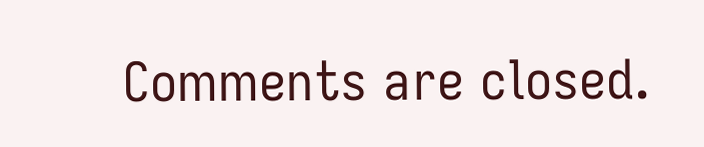Comments are closed.